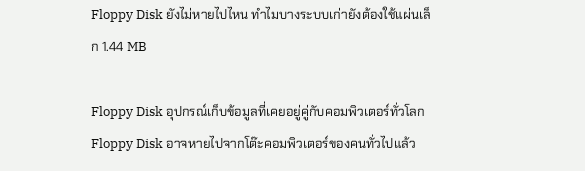Floppy Disk ยังไม่หายไปไหน ทำไมบางระบบเก่ายังต้องใช้แผ่นเล็ก 1.44 MB

Floppy Disk อุปกรณ์เก็บข้อมูลที่เคยอยู่คู่กับคอมพิวเตอร์ทั่วโลก
Floppy Disk อาจหายไปจากโต๊ะคอมพิวเตอร์ของคนทั่วไปแล้ว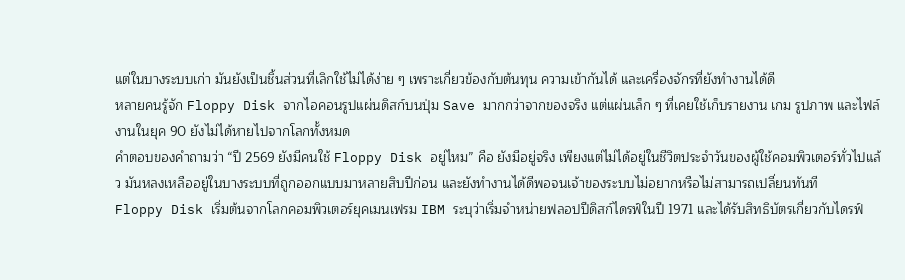แต่ในบางระบบเก่า มันยังเป็นชิ้นส่วนที่เลิกใช้ไม่ได้ง่าย ๆ เพราะเกี่ยวข้องกับต้นทุน ความเข้ากันได้ และเครื่องจักรที่ยังทำงานได้ดี
หลายคนรู้จัก Floppy Disk จากไอคอนรูปแผ่นดิสก์บนปุ่ม Save มากกว่าจากของจริง แต่แผ่นเล็ก ๆ ที่เคยใช้เก็บรายงาน เกม รูปภาพ และไฟล์งานในยุค 90 ยังไม่ได้หายไปจากโลกทั้งหมด
คำตอบของคำถามว่า “ปี 2569 ยังมีคนใช้ Floppy Disk อยู่ไหม” คือ ยังมีอยู่จริง เพียงแต่ไม่ได้อยู่ในชีวิตประจำวันของผู้ใช้คอมพิวเตอร์ทั่วไปแล้ว มันหลงเหลืออยู่ในบางระบบที่ถูกออกแบบมาหลายสิบปีก่อน และยังทำงานได้ดีพอจนเจ้าของระบบไม่อยากหรือไม่สามารถเปลี่ยนทันที
Floppy Disk เริ่มต้นจากโลกคอมพิวเตอร์ยุคเมนเฟรม IBM ระบุว่าเริ่มจำหน่ายฟลอปปีดิสก์ไดรฟ์ในปี 1971 และได้รับสิทธิบัตรเกี่ยวกับไดรฟ์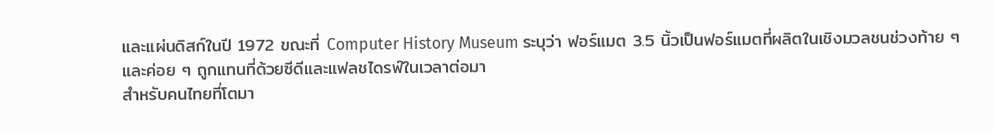และแผ่นดิสก์ในปี 1972 ขณะที่ Computer History Museum ระบุว่า ฟอร์แมต 3.5 นิ้วเป็นฟอร์แมตที่ผลิตในเชิงมวลชนช่วงท้าย ๆ และค่อย ๆ ถูกแทนที่ด้วยซีดีและแฟลชไดรฟ์ในเวลาต่อมา
สำหรับคนไทยที่โตมา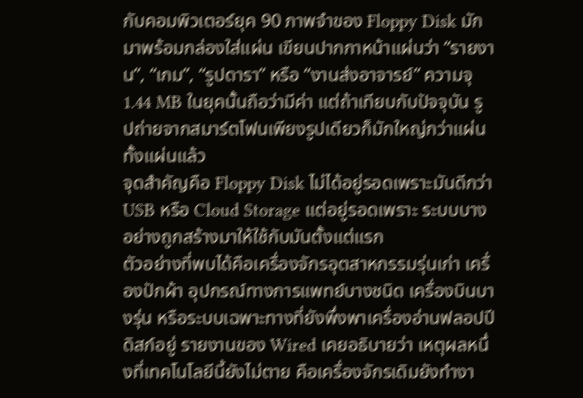กับคอมพิวเตอร์ยุค 90 ภาพจำของ Floppy Disk มักมาพร้อมกล่องใส่แผ่น เขียนปากกาหน้าแผ่นว่า “รายงาน”, “เกม”, “รูปดารา” หรือ “งานส่งอาจารย์” ความจุ 1.44 MB ในยุคนั้นถือว่ามีค่า แต่ถ้าเทียบกับปัจจุบัน รูปถ่ายจากสมาร์ตโฟนเพียงรูปเดียวก็มักใหญ่กว่าแผ่นทั้งแผ่นแล้ว
จุดสำคัญคือ Floppy Disk ไม่ได้อยู่รอดเพราะมันดีกว่า USB หรือ Cloud Storage แต่อยู่รอดเพราะ ระบบบางอย่างถูกสร้างมาให้ใช้กับมันตั้งแต่แรก
ตัวอย่างที่พบได้คือเครื่องจักรอุตสาหกรรมรุ่นเก่า เครื่องปักผ้า อุปกรณ์ทางการแพทย์บางชนิด เครื่องบินบางรุ่น หรือระบบเฉพาะทางที่ยังพึ่งพาเครื่องอ่านฟลอปปีดิสก์อยู่ รายงานของ Wired เคยอธิบายว่า เหตุผลหนึ่งที่เทคโนโลยีนี้ยังไม่ตาย คือเครื่องจักรเดิมยังทำงา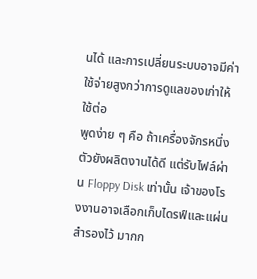นได้ และการเปลี่ยนระบบอาจมีค่าใช้จ่ายสูงกว่าการดูแลของเก่าให้ใช้ต่อ
พูดง่าย ๆ คือ ถ้าเครื่องจักรหนึ่งตัวยังผลิตงานได้ดี แต่รับไฟล์ผ่าน Floppy Disk เท่านั้น เจ้าของโรงงานอาจเลือกเก็บไดรฟ์และแผ่นสำรองไว้ มากก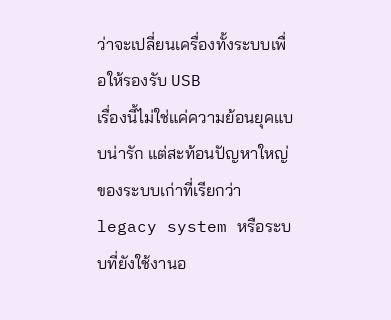ว่าจะเปลี่ยนเครื่องทั้งระบบเพื่อให้รองรับ USB
เรื่องนี้ไม่ใช่แค่ความย้อนยุคแบบน่ารัก แต่สะท้อนปัญหาใหญ่ของระบบเก่าที่เรียกว่า legacy system หรือระบบที่ยังใช้งานอ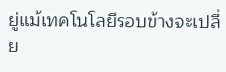ยู่แม้เทคโนโลยีรอบข้างจะเปลี่ย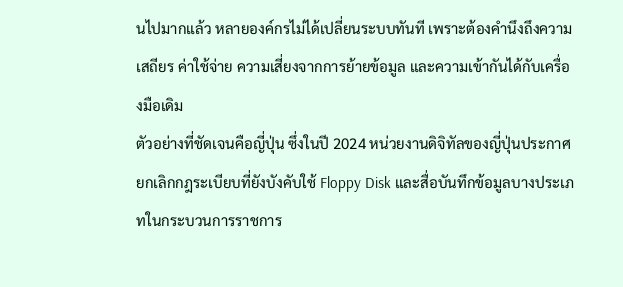นไปมากแล้ว หลายองค์กรไม่ได้เปลี่ยนระบบทันที เพราะต้องคำนึงถึงความเสถียร ค่าใช้จ่าย ความเสี่ยงจากการย้ายข้อมูล และความเข้ากันได้กับเครื่องมือเดิม
ตัวอย่างที่ชัดเจนคือญี่ปุ่น ซึ่งในปี 2024 หน่วยงานดิจิทัลของญี่ปุ่นประกาศยกเลิกกฎระเบียบที่ยังบังคับใช้ Floppy Disk และสื่อบันทึกข้อมูลบางประเภทในกระบวนการราชการ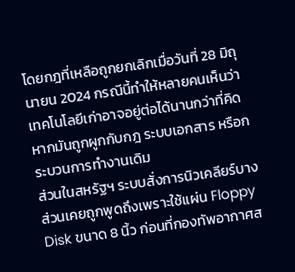โดยกฎที่เหลือถูกยกเลิกเมื่อวันที่ 28 มิถุนายน 2024 กรณีนี้ทำให้หลายคนเห็นว่า เทคโนโลยีเก่าอาจอยู่ต่อได้นานกว่าที่คิด หากมันถูกผูกกับกฎ ระบบเอกสาร หรือกระบวนการทำงานเดิม
ส่วนในสหรัฐฯ ระบบสั่งการนิวเคลียร์บางส่วนเคยถูกพูดถึงเพราะใช้แผ่น Floppy Disk ขนาด 8 นิ้ว ก่อนที่กองทัพอากาศส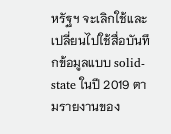หรัฐฯ จะเลิกใช้และเปลี่ยนไปใช้สื่อบันทึกข้อมูลแบบ solid-state ในปี 2019 ตามรายงานของ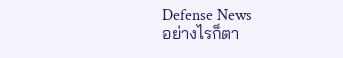Defense News
อย่างไรก็ตา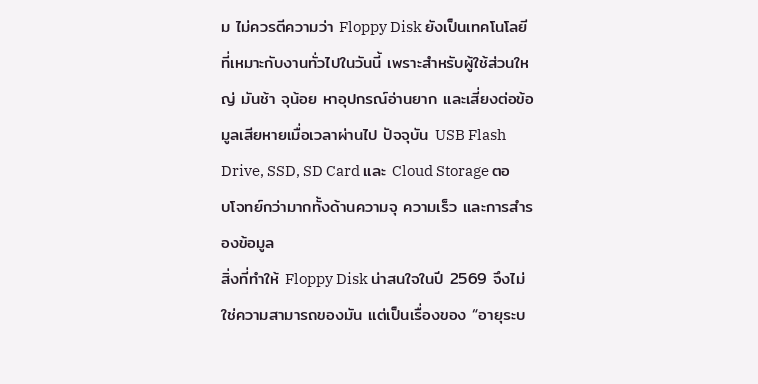ม ไม่ควรตีความว่า Floppy Disk ยังเป็นเทคโนโลยีที่เหมาะกับงานทั่วไปในวันนี้ เพราะสำหรับผู้ใช้ส่วนใหญ่ มันช้า จุน้อย หาอุปกรณ์อ่านยาก และเสี่ยงต่อข้อมูลเสียหายเมื่อเวลาผ่านไป ปัจจุบัน USB Flash Drive, SSD, SD Card และ Cloud Storage ตอบโจทย์กว่ามากทั้งด้านความจุ ความเร็ว และการสำรองข้อมูล
สิ่งที่ทำให้ Floppy Disk น่าสนใจในปี 2569 จึงไม่ใช่ความสามารถของมัน แต่เป็นเรื่องของ “อายุระบ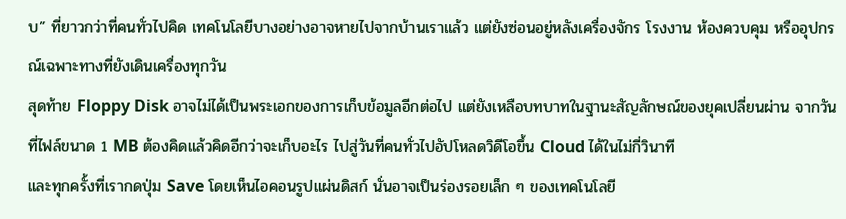บ” ที่ยาวกว่าที่คนทั่วไปคิด เทคโนโลยีบางอย่างอาจหายไปจากบ้านเราแล้ว แต่ยังซ่อนอยู่หลังเครื่องจักร โรงงาน ห้องควบคุม หรืออุปกรณ์เฉพาะทางที่ยังเดินเครื่องทุกวัน
สุดท้าย Floppy Disk อาจไม่ได้เป็นพระเอกของการเก็บข้อมูลอีกต่อไป แต่ยังเหลือบทบาทในฐานะสัญลักษณ์ของยุคเปลี่ยนผ่าน จากวันที่ไฟล์ขนาด 1 MB ต้องคิดแล้วคิดอีกว่าจะเก็บอะไร ไปสู่วันที่คนทั่วไปอัปโหลดวิดีโอขึ้น Cloud ได้ในไม่กี่วินาที
และทุกครั้งที่เรากดปุ่ม Save โดยเห็นไอคอนรูปแผ่นดิสก์ นั่นอาจเป็นร่องรอยเล็ก ๆ ของเทคโนโลยี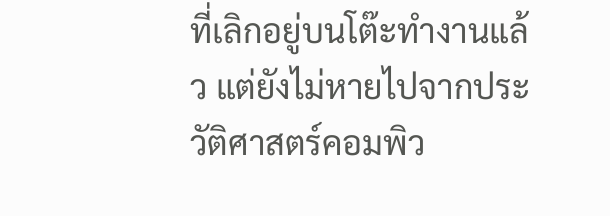ที่เลิกอยู่บนโต๊ะทำงานแล้ว แต่ยังไม่หายไปจากประวัติศาสตร์คอมพิว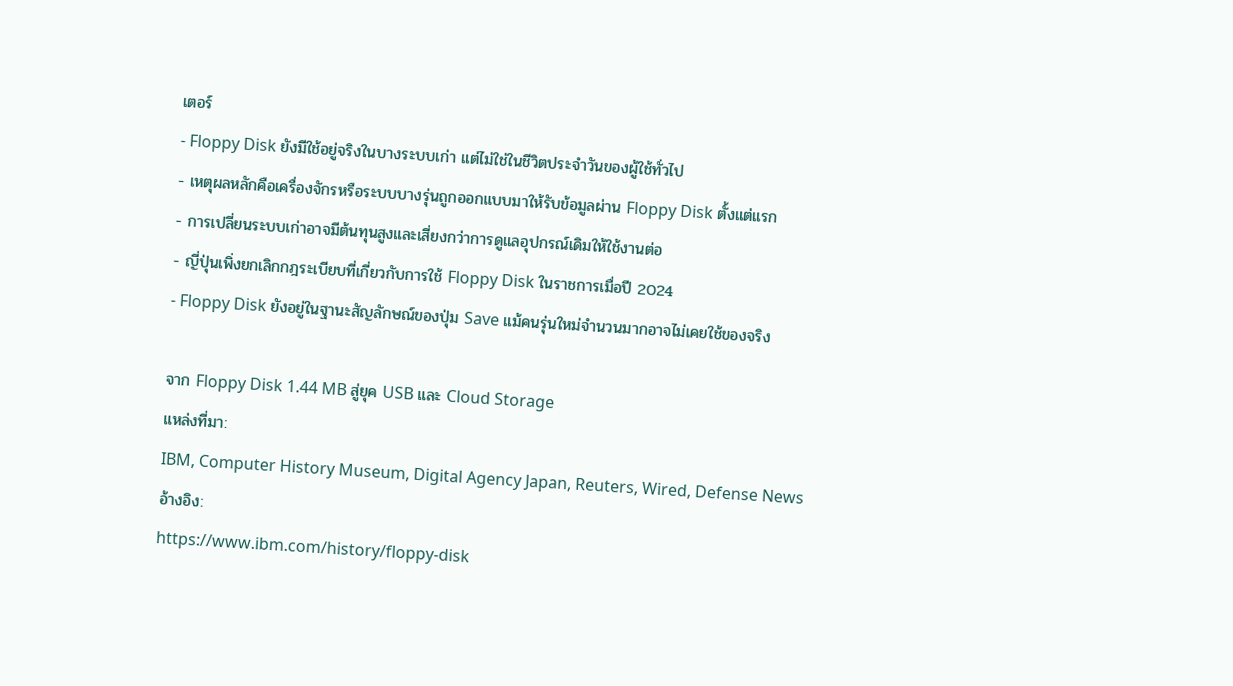เตอร์
- Floppy Disk ยังมีใช้อยู่จริงในบางระบบเก่า แต่ไม่ใช่ในชีวิตประจำวันของผู้ใช้ทั่วไป
- เหตุผลหลักคือเครื่องจักรหรือระบบบางรุ่นถูกออกแบบมาให้รับข้อมูลผ่าน Floppy Disk ตั้งแต่แรก
- การเปลี่ยนระบบเก่าอาจมีต้นทุนสูงและเสี่ยงกว่าการดูแลอุปกรณ์เดิมให้ใช้งานต่อ
- ญี่ปุ่นเพิ่งยกเลิกกฎระเบียบที่เกี่ยวกับการใช้ Floppy Disk ในราชการเมื่อปี 2024
- Floppy Disk ยังอยู่ในฐานะสัญลักษณ์ของปุ่ม Save แม้คนรุ่นใหม่จำนวนมากอาจไม่เคยใช้ของจริง

จาก Floppy Disk 1.44 MB สู่ยุค USB และ Cloud Storage
แหล่งที่มา:
IBM, Computer History Museum, Digital Agency Japan, Reuters, Wired, Defense News
อ้างอิง:
https://www.ibm.com/history/floppy-disk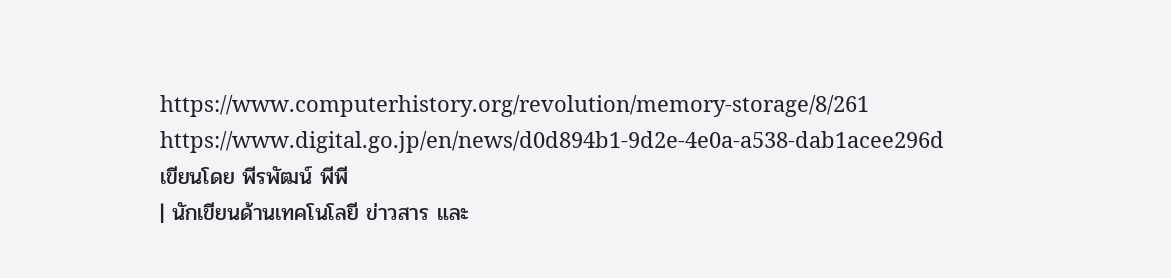https://www.computerhistory.org/revolution/memory-storage/8/261
https://www.digital.go.jp/en/news/d0d894b1-9d2e-4e0a-a538-dab1acee296d
เขียนโดย พีรพัฒน์ พีพี
| นักเขียนด้านเทคโนโลยี ข่าวสาร และ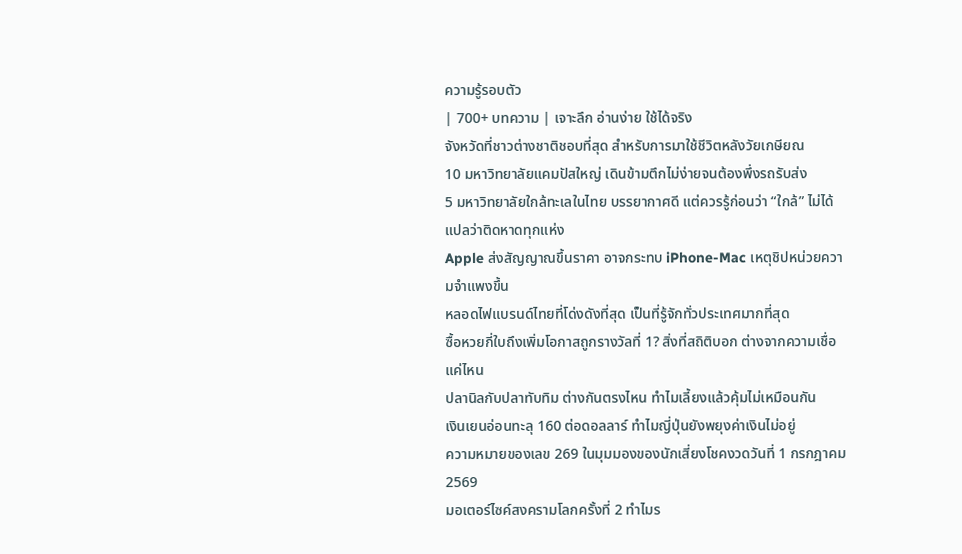ความรู้รอบตัว
| 700+ บทความ | เจาะลึก อ่านง่าย ใช้ได้จริง
จังหวัดที่ชาวต่างชาติชอบที่สุด สำหรับการมาใช้ชีวิตหลังวัยเกษียณ
10 มหาวิทยาลัยแคมปัสใหญ่ เดินข้ามตึกไม่ง่ายจนต้องพึ่งรถรับส่ง
5 มหาวิทยาลัยใกล้ทะเลในไทย บรรยากาศดี แต่ควรรู้ก่อนว่า “ใกล้” ไม่ได้แปลว่าติดหาดทุกแห่ง
Apple ส่งสัญญาณขึ้นราคา อาจกระทบ iPhone-Mac เหตุชิปหน่วยความจำแพงขึ้น
หลอดไฟแบรนด์ไทยที่โด่งดังที่สุด เป็นที่รู้จักทั่วประเทศมากที่สุด
ซื้อหวยกี่ใบถึงเพิ่มโอกาสถูกรางวัลที่ 1? สิ่งที่สถิติบอก ต่างจากความเชื่อแค่ไหน
ปลานิลกับปลาทับทิม ต่างกันตรงไหน ทำไมเลี้ยงแล้วคุ้มไม่เหมือนกัน
เงินเยนอ่อนทะลุ 160 ต่อดอลลาร์ ทำไมญี่ปุ่นยังพยุงค่าเงินไม่อยู่
ความหมายของเลข 269 ในมุมมองของนักเสี่ยงโชคงวดวันที่ 1 กรกฎาคม 2569
มอเตอร์ไซค์สงครามโลกครั้งที่ 2 ทำไมร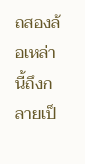ถสองล้อเหล่านี้ถึงกลายเป็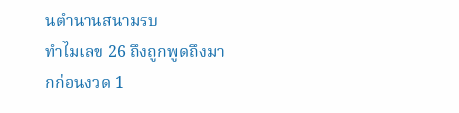นตำนานสนามรบ
ทำไมเลข 26 ถึงถูกพูดถึงมากก่อนงวด 1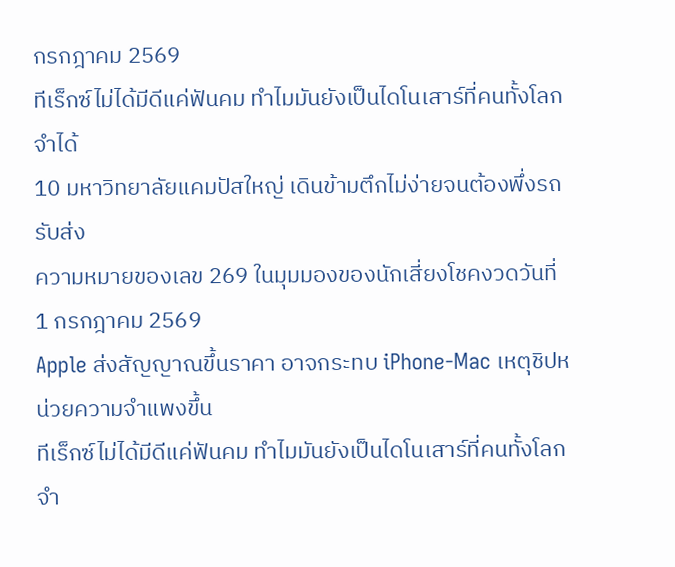กรกฎาคม 2569
ทีเร็กซ์ไม่ได้มีดีแค่ฟันคม ทำไมมันยังเป็นไดโนเสาร์ที่คนทั้งโลกจำได้
10 มหาวิทยาลัยแคมปัสใหญ่ เดินข้ามตึกไม่ง่ายจนต้องพึ่งรถรับส่ง
ความหมายของเลข 269 ในมุมมองของนักเสี่ยงโชคงวดวันที่ 1 กรกฎาคม 2569
Apple ส่งสัญญาณขึ้นราคา อาจกระทบ iPhone-Mac เหตุชิปหน่วยความจำแพงขึ้น
ทีเร็กซ์ไม่ได้มีดีแค่ฟันคม ทำไมมันยังเป็นไดโนเสาร์ที่คนทั้งโลกจำ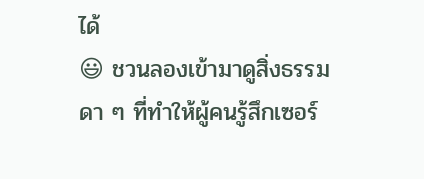ได้
😃 ชวนลองเข้ามาดูสิ่งธรรมดา ๆ ที่ทำให้ผู้คนรู้สึกเซอร์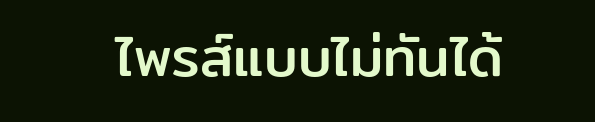ไพรส์แบบไม่ทันได้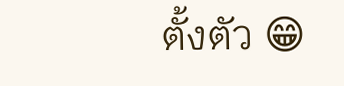ตั้งตัว 😁